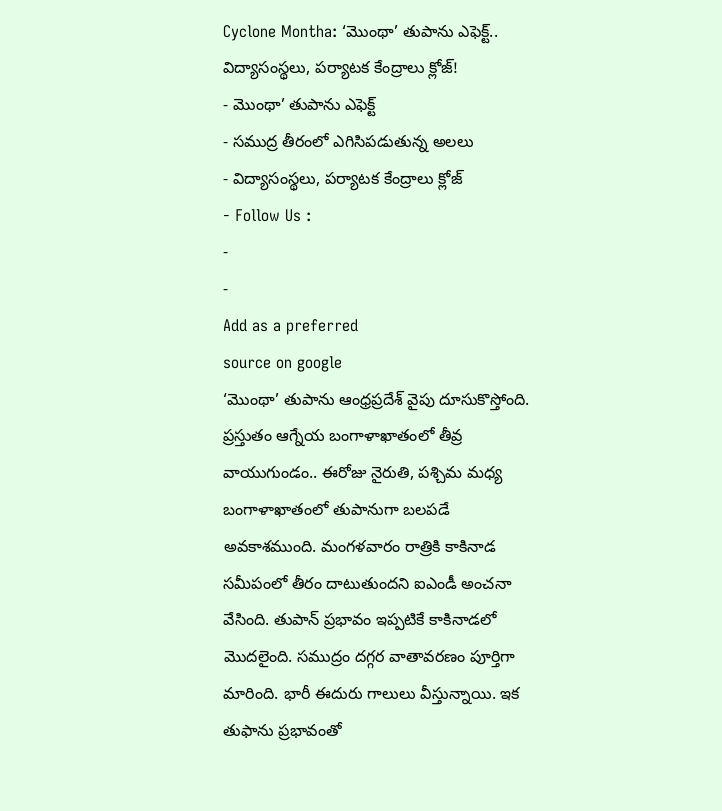Cyclone Montha: ‘మొంథా’ తుపాను ఎఫెక్ట్.. విద్యాసంస్థలు, పర్యాటక కేంద్రాలు క్లోజ్!
- మొంథా’ తుపాను ఎఫెక్ట్
- సముద్ర తీరంలో ఎగిసిపడుతున్న అలలు
- విద్యాసంస్థలు, పర్యాటక కేంద్రాలు క్లోజ్
- Follow Us :
-
-
Add as a preferred
source on google
‘మొంథా’ తుపాను ఆంధ్రప్రదేశ్ వైపు దూసుకొస్తోంది. ప్రస్తుతం ఆగ్నేయ బంగాళాఖాతంలో తీవ్ర వాయుగుండం.. ఈరోజు నైరుతి, పశ్చిమ మధ్య బంగాళాఖాతంలో తుపానుగా బలపడే అవకాశముంది. మంగళవారం రాత్రికి కాకినాడ సమీపంలో తీరం దాటుతుందని ఐఎండీ అంచనా వేసింది. తుపాన్ ప్రభావం ఇప్పటికే కాకినాడలో మొదలైంది. సముద్రం దగ్గర వాతావరణం పూర్తిగా మారింది. భారీ ఈదురు గాలులు వీస్తున్నాయి. ఇక తుఫాను ప్రభావంతో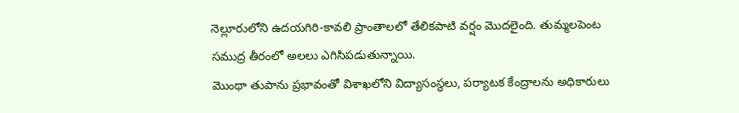నెల్లూరులోని ఉదయగిరి-కావలి ప్రాంతాలలో తేలికపాటి వర్షం మొదలైంది. తుమ్మలపెంట సముద్ర తీరంలో అలలు ఎగిసిపడుతున్నాయి.
మొంథా తుపాను ప్రభావంతో విశాఖలోని విద్యాసంస్థలు, పర్యాటక కేంద్రాలను అధికారులు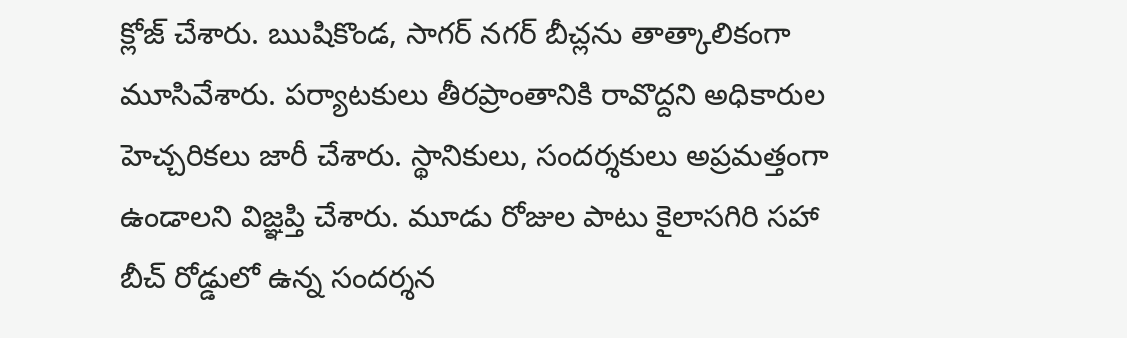క్లోజ్ చేశారు. ఋషికొండ, సాగర్ నగర్ బీచ్లను తాత్కాలికంగా మూసివేశారు. పర్యాటకులు తీరప్రాంతానికి రావొద్దని అధికారుల హెచ్చరికలు జారీ చేశారు. స్థానికులు, సందర్శకులు అప్రమత్తంగా ఉండాలని విజ్ఞప్తి చేశారు. మూడు రోజుల పాటు కైలాసగిరి సహా బీచ్ రోడ్డులో ఉన్న సందర్శన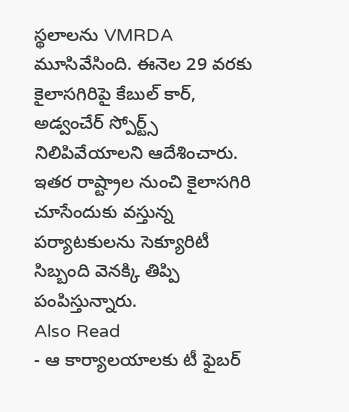స్థలాలను VMRDA మూసివేసింది. ఈనెల 29 వరకు కైలాసగిరిపై కేబుల్ కార్, అడ్వంచేర్ స్పోర్ట్స్ నిలిపివేయాలని ఆదేశించారు. ఇతర రాష్ట్రాల నుంచి కైలాసగిరి చూసేందుకు వస్తున్న పర్యాటకులను సెక్యూరిటీ సిబ్బంది వెనక్కి తిప్పి పంపిస్తున్నారు.
Also Read
- ఆ కార్యాలయాలకు టీ ఫైబర్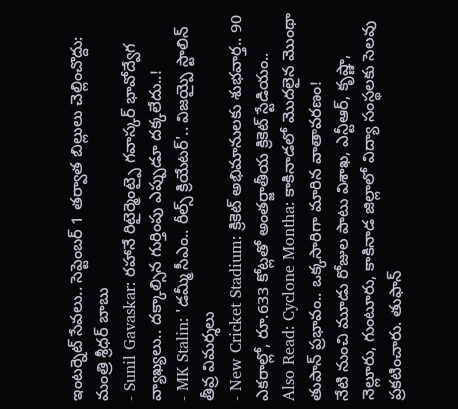ఇంటర్నెట్ సేవలు.. సెప్టెంబర్ 1 తర్వాత బిల్లులు చెల్లించొద్దు: మంత్రి శ్రీధర్ బాబు
- Sunil Gavaskar: రహానే రిటైర్మెంట్పై గవాస్కర్ భావోద్వేగ వ్యాఖ్యలు.. దక్కాల్సిన గుర్తింపు ఎప్పుడూ దక్కలేదు..!
- MK Stalin: 'డమ్మీ సీఎం.. రీల్స్ క్రియేటర్'.. విజయ్పై స్టాలిన్ తీవ్ర విమర్శలు
- New Cricket Stadium: క్రికెట్ అభిమానులకు శుభవార్త.. 90 ఎకరాల్లో, రూ.633 కోట్లతో అంతర్జాతీయ క్రికెట్ స్టేడియం..
Also Read: Cyclone Montha: కాకినాడలో మొదలైన మొంథా తుపాన్ ప్రభావం.. ఒక్కసారిగా మారిన వాతావరణం!
నేటి నుంచి మూడు రోజుల పాటు విశాఖ, ఎన్టీఆర్, కృష్ణా, నెల్లూరు, గుంటూరు, కాకినాడ జిల్లాలో విద్యా సంస్థలకు సెలవు ప్రకటించారు. తుఫాన్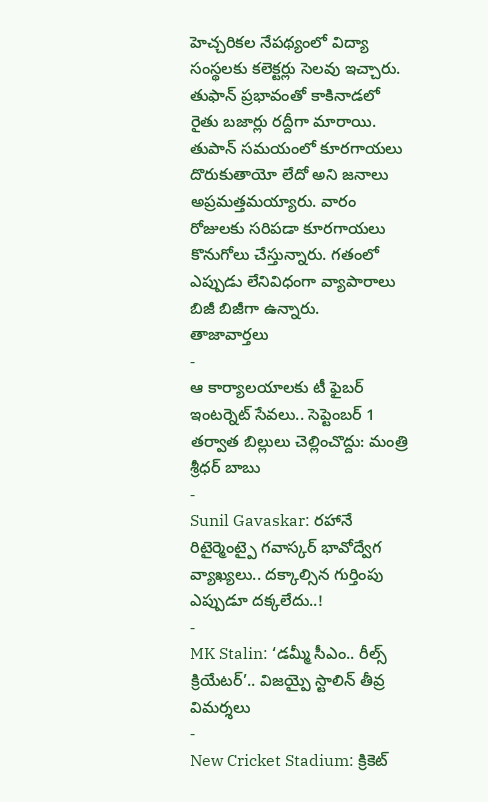హెచ్చరికల నేపథ్యంలో విద్యా సంస్థలకు కలెక్టర్లు సెలవు ఇచ్చారు. తుఫాన్ ప్రభావంతో కాకినాడలో రైతు బజార్లు రద్దీగా మారాయి. తుపాన్ సమయంలో కూరగాయలు దొరుకుతాయో లేదో అని జనాలు అప్రమత్తమయ్యారు. వారం రోజులకు సరిపడా కూరగాయలు కొనుగోలు చేస్తున్నారు. గతంలో ఎప్పుడు లేనివిధంగా వ్యాపారాలు బిజీ బిజీగా ఉన్నారు.
తాజావార్తలు
-
ఆ కార్యాలయాలకు టీ ఫైబర్ ఇంటర్నెట్ సేవలు.. సెప్టెంబర్ 1 తర్వాత బిల్లులు చెల్లించొద్దు: మంత్రి శ్రీధర్ బాబు
-
Sunil Gavaskar: రహానే రిటైర్మెంట్పై గవాస్కర్ భావోద్వేగ వ్యాఖ్యలు.. దక్కాల్సిన గుర్తింపు ఎప్పుడూ దక్కలేదు..!
-
MK Stalin: ‘డమ్మీ సీఎం.. రీల్స్ క్రియేటర్’.. విజయ్పై స్టాలిన్ తీవ్ర విమర్శలు
-
New Cricket Stadium: క్రికెట్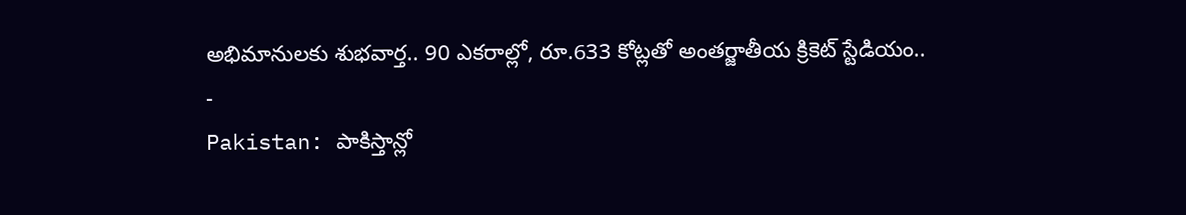అభిమానులకు శుభవార్త.. 90 ఎకరాల్లో, రూ.633 కోట్లతో అంతర్జాతీయ క్రికెట్ స్టేడియం..
-
Pakistan: పాకిస్తాన్లో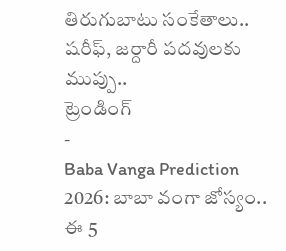తిరుగుబాటు సంకేతాలు.. షరీఫ్, జర్దారీ పదవులకు ముప్పు..
ట్రెండింగ్
-
Baba Vanga Prediction 2026: బాబా వంగా జోస్యం.. ఈ 5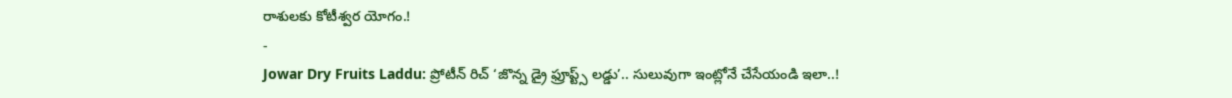రాశులకు కోటీశ్వర యోగం.!
-
Jowar Dry Fruits Laddu: ప్రోటీన్ రిచ్ ‘జొన్న డ్రై ఫ్రూప్ట్స్ లడ్డు’.. సులువుగా ఇంట్లోనే చేసేయండి ఇలా..!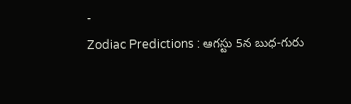-
Zodiac Predictions : ఆగస్టు 5న బుధ-గురు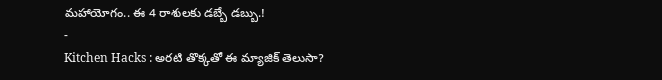మహాయోగం.. ఈ 4 రాశులకు డబ్బే డబ్బు.!
-
Kitchen Hacks : అరటి తొక్కతో ఈ మ్యాజిక్ తెలుసా?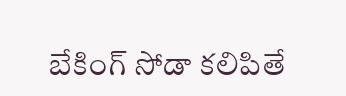బేకింగ్ సోడా కలిపితే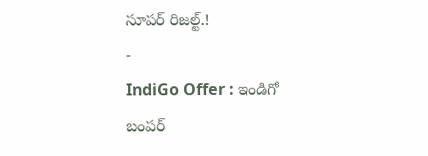సూపర్ రిజల్ట్.!
-
IndiGo Offer : ఇండిగో బంపర్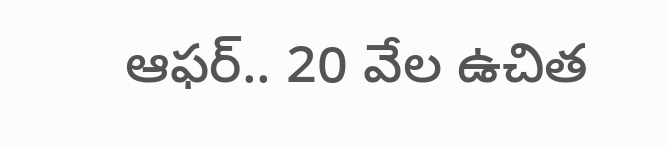ఆఫర్.. 20 వేల ఉచిత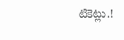టికెట్లు.!